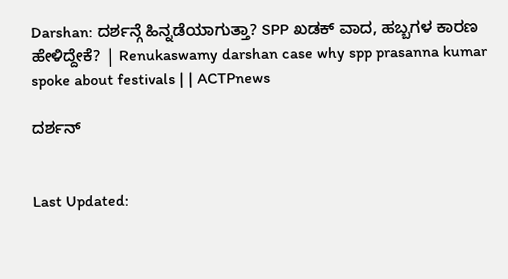Darshan: ದರ್ಶನ್ಗೆ ಹಿನ್ನಡೆಯಾಗುತ್ತಾ? SPP ಖಡಕ್ ವಾದ, ಹಬ್ಬಗಳ ಕಾರಣ ಹೇಳಿದ್ದೇಕೆ? | Renukaswamy darshan case why spp prasanna kumar spoke about festivals | | ACTPnews

ದರ್ಶನ್


Last Updated: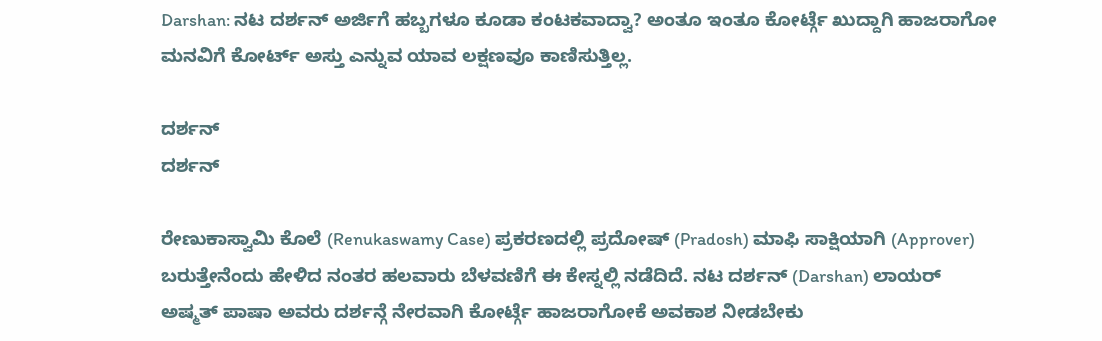Darshan: ನಟ ದರ್ಶನ್ ಅರ್ಜಿಗೆ ಹಬ್ಬಗಳೂ ಕೂಡಾ ಕಂಟಕವಾದ್ವಾ? ಅಂತೂ ಇಂತೂ ಕೋರ್ಟ್ಗೆ ಖುದ್ದಾಗಿ ಹಾಜರಾಗೋ ಮನವಿಗೆ ಕೋರ್ಟ್ ಅಸ್ತು ಎನ್ನುವ ಯಾವ ಲಕ್ಷಣವೂ ಕಾಣಿಸುತ್ತಿಲ್ಲ.

ದರ್ಶನ್
ದರ್ಶನ್

ರೇಣುಕಾಸ್ವಾಮಿ ಕೊಲೆ (Renukaswamy Case) ಪ್ರಕರಣದಲ್ಲಿ ಪ್ರದೋಷ್ (Pradosh) ಮಾಫಿ ಸಾಕ್ಷಿಯಾಗಿ (Approver) ಬರುತ್ತೇನೆಂದು ಹೇಳಿದ ನಂತರ ಹಲವಾರು ಬೆಳವಣಿಗೆ ಈ ಕೇಸ್ನಲ್ಲಿ ನಡೆದಿದೆ. ನಟ ದರ್ಶನ್ (Darshan) ಲಾಯರ್ ಅಷ್ಮತ್ ಪಾಷಾ ಅವರು ದರ್ಶನ್ಗೆ ನೇರವಾಗಿ ಕೋರ್ಟ್ಗೆ ಹಾಜರಾಗೋಕೆ ಅವಕಾಶ ನೀಡಬೇಕು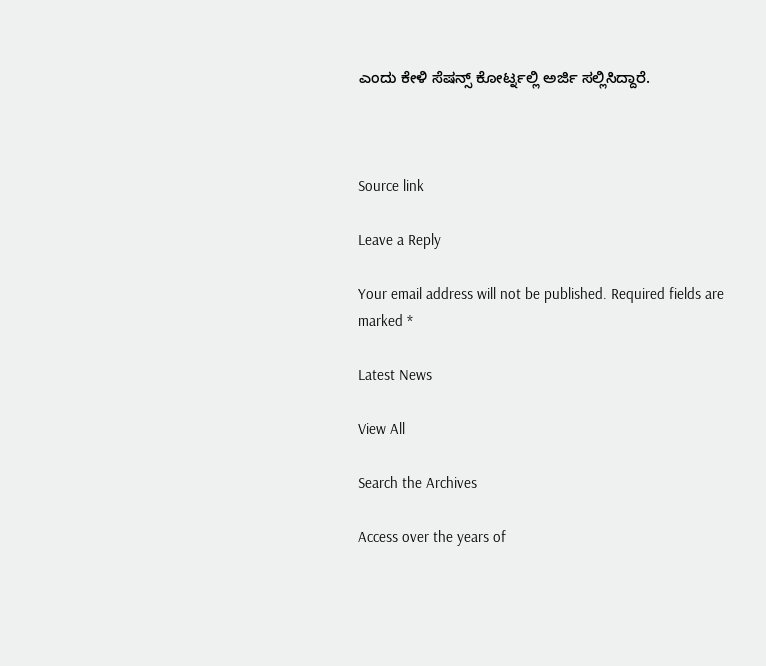ಎಂದು ಕೇಳಿ ಸೆಷನ್ಸ್ ಕೋರ್ಟ್ನಲ್ಲಿ ಅರ್ಜಿ ಸಲ್ಲಿಸಿದ್ದಾರೆ.



Source link

Leave a Reply

Your email address will not be published. Required fields are marked *

Latest News

View All

Search the Archives

Access over the years of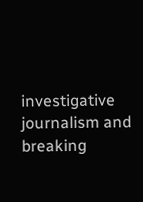investigative journalism and breaking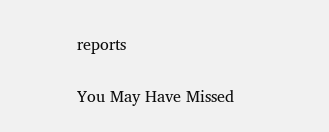reports

You May Have Missed